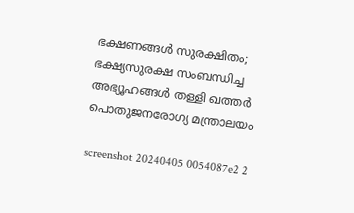ഭക്ഷണങ്ങള്‍ സുരക്ഷിതം; ഭക്ഷ്യസുരക്ഷ സംബന്ധിച്ച അഭ്യൂഹങ്ങള്‍ തള്ളി ഖത്തര്‍ പൊതുജനരോഗ്യ മന്ത്രാലയം

screenshot 20240405 0054087e2 2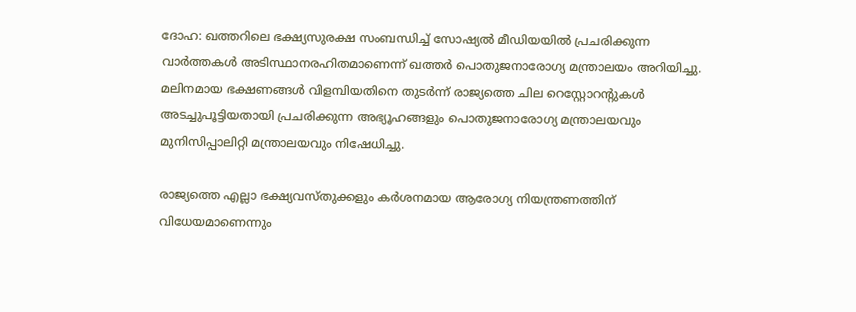ദോഹ: ഖത്തറിലെ ഭക്ഷ്യസുരക്ഷ സംബന്ധിച്ച് സോഷ്യല്‍ മീഡിയയില്‍ പ്രചരിക്കുന്ന വാര്‍ത്തകള്‍ അടിസ്ഥാനരഹിതമാണെന്ന് ഖത്തര്‍ പൊതുജനാരോഗ്യ മന്ത്രാലയം അറിയിച്ചു. മലിനമായ ഭക്ഷണങ്ങള്‍ വിളമ്പിയതിനെ തുടര്‍ന്ന് രാജ്യത്തെ ചില റെസ്റ്റോറന്റുകള്‍ അടച്ചുപൂട്ടിയതായി പ്രചരിക്കുന്ന അഭ്യൂഹങ്ങളും പൊതുജനാരോഗ്യ മന്ത്രാലയവും മുനിസിപ്പാലിറ്റി മന്ത്രാലയവും നിഷേധിച്ചു.

രാജ്യത്തെ എല്ലാ ഭക്ഷ്യവസ്തുക്കളും കര്‍ശനമായ ആരോഗ്യ നിയന്ത്രണത്തിന് വിധേയമാണെന്നും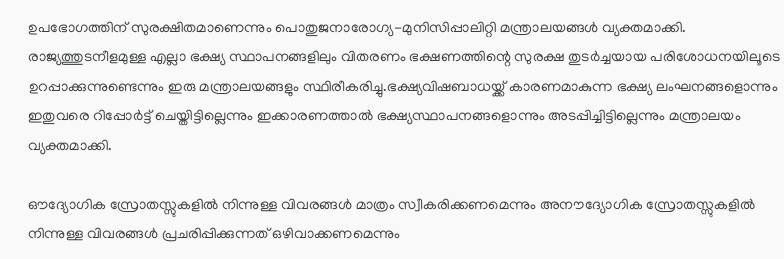ഉപഭോഗത്തിന് സുരക്ഷിതമാണെന്നും പൊതുജനാരോഗ്യ-മുനിസിപ്പാലിറ്റി മന്ത്രാലയങ്ങള്‍ വ്യക്തമാക്കി. രാജ്യത്തുടനീളമുള്ള എല്ലാ ഭക്ഷ്യ സ്ഥാപനങ്ങളിലും വിതരണം ഭക്ഷണത്തിന്റെ സുരക്ഷ തുടര്‍ച്ചയായ പരിശോധനയിലൂടെ ഉറപ്പാക്കുന്നുണ്ടെന്നും ഇരു മന്ത്രാലയങ്ങളും സ്ഥിരീകരിച്ചു.ഭക്ഷ്യവിഷബാധയ്ക്ക് കാരണമാകുന്ന ഭക്ഷ്യ ലംഘനങ്ങളൊന്നും ഇതുവരെ റിപ്പോര്‍ട്ട് ചെയ്തിട്ടില്ലെന്നും ഇക്കാരണത്താല്‍ ഭക്ഷ്യസ്ഥാപനങ്ങളൊന്നും അടപ്പിച്ചിട്ടില്ലെന്നും മന്ത്രാലയം വ്യക്തമാക്കി.

ഔദ്യോഗിക സ്രോതസ്സുകളില്‍ നിന്നുള്ള വിവരങ്ങള്‍ മാത്രം സ്വീകരിക്കണമെന്നും അനൗദ്യോഗിക സ്രോതസ്സുകളില്‍ നിന്നുള്ള വിവരങ്ങള്‍ പ്രചരിപ്പിക്കുന്നത് ഒഴിവാക്കണമെന്നും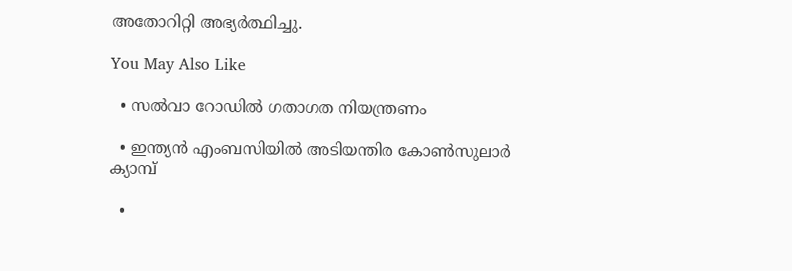അതോറിറ്റി അഭ്യര്‍ത്ഥിച്ചു.

You May Also Like

  • സൽവാ റോഡിൽ ഗതാഗത നിയന്ത്രണം

  • ഇന്ത്യന്‍ എംബസിയിൽ അടിയന്തിര കോണ്‍സുലാര്‍ ക്യാമ്പ്

  •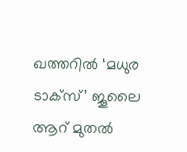ഖത്തറില്‍ ‘മധുര ടാക്‌സ്’ ജൂലൈ ആറ് മുതല്‍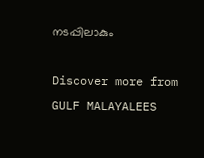നടപ്പിലാകും

Discover more from GULF MALAYALEES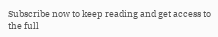Subscribe now to keep reading and get access to the full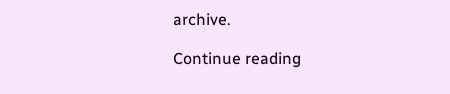archive.

Continue reading